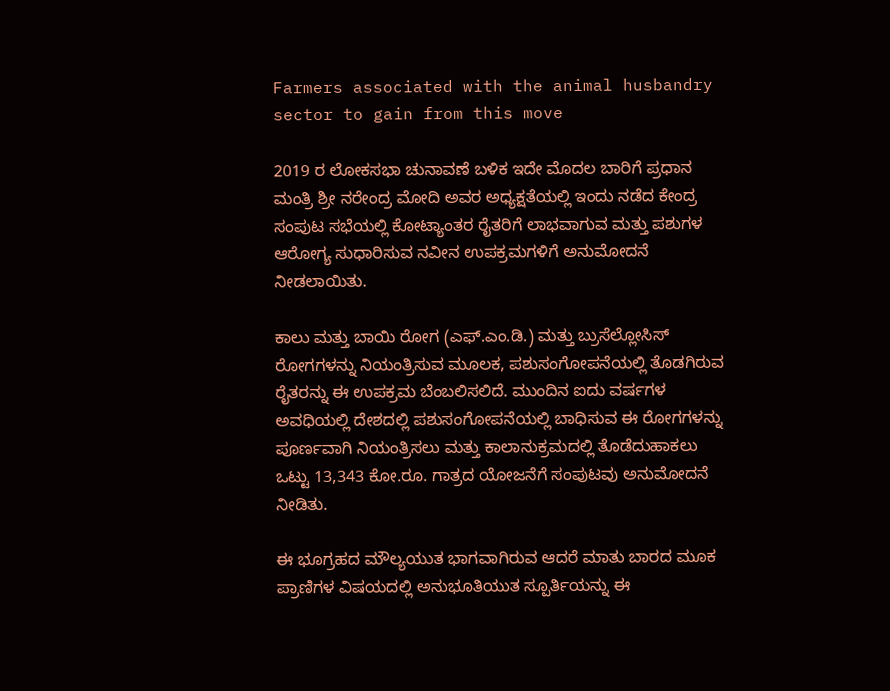Farmers associated with the animal husbandry sector to gain from this move

2019 ರ ಲೋಕಸಭಾ ಚುನಾವಣೆ ಬಳಿಕ ಇದೇ ಮೊದಲ ಬಾರಿಗೆ ಪ್ರಧಾನ ಮಂತ್ರಿ ಶ್ರೀ ನರೇಂದ್ರ ಮೋದಿ ಅವರ ಅಧ್ಯಕ್ಷತೆಯಲ್ಲಿ ಇಂದು ನಡೆದ ಕೇಂದ್ರ ಸಂಪುಟ ಸಭೆಯಲ್ಲಿ ಕೋಟ್ಯಾಂತರ ರೈತರಿಗೆ ಲಾಭವಾಗುವ ಮತ್ತು ಪಶುಗಳ ಆರೋಗ್ಯ ಸುಧಾರಿಸುವ ನವೀನ ಉಪಕ್ರಮಗಳಿಗೆ ಅನುಮೋದನೆ ನೀಡಲಾಯಿತು.

ಕಾಲು ಮತ್ತು ಬಾಯಿ ರೋಗ (ಎಫ್.ಎಂ.ಡಿ.) ಮತ್ತು ಬ್ರುಸೆಲ್ಲೋಸಿಸ್ ರೋಗಗಳನ್ನು ನಿಯಂತ್ರಿಸುವ ಮೂಲಕ, ಪಶುಸಂಗೋಪನೆಯಲ್ಲಿ ತೊಡಗಿರುವ ರೈತರನ್ನು ಈ ಉಪಕ್ರಮ ಬೆಂಬಲಿಸಲಿದೆ. ಮುಂದಿನ ಐದು ವರ್ಷಗಳ ಅವಧಿಯಲ್ಲಿ ದೇಶದಲ್ಲಿ ಪಶುಸಂಗೋಪನೆಯಲ್ಲಿ ಬಾಧಿಸುವ ಈ ರೋಗಗಳನ್ನು ಪೂರ್ಣವಾಗಿ ನಿಯಂತ್ರಿಸಲು ಮತ್ತು ಕಾಲಾನುಕ್ರಮದಲ್ಲಿ ತೊಡೆದುಹಾಕಲು ಒಟ್ಟು 13,343 ಕೋ.ರೂ. ಗಾತ್ರದ ಯೋಜನೆಗೆ ಸಂಪುಟವು ಅನುಮೋದನೆ ನೀಡಿತು.

ಈ ಭೂಗ್ರಹದ ಮೌಲ್ಯಯುತ ಭಾಗವಾಗಿರುವ ಆದರೆ ಮಾತು ಬಾರದ ಮೂಕ ಪ್ರಾಣಿಗಳ ವಿಷಯದಲ್ಲಿ ಅನುಭೂತಿಯುತ ಸ್ಪೂರ್ತಿಯನ್ನು ಈ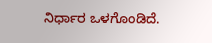ನಿರ್ಧಾರ ಒಳಗೊಂಡಿದೆ.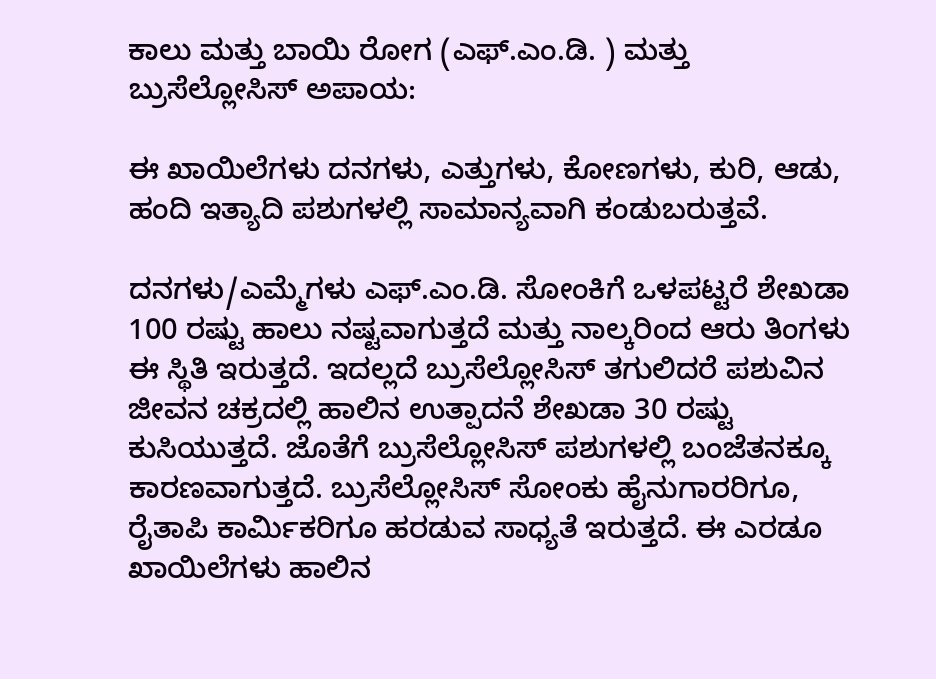ಕಾಲು ಮತ್ತು ಬಾಯಿ ರೋಗ (ಎಫ್.ಎಂ.ಡಿ. ) ಮತ್ತು ಬ್ರುಸೆಲ್ಲೋಸಿಸ್ ಅಪಾಯ:

ಈ ಖಾಯಿಲೆಗಳು ದನಗಳು, ಎತ್ತುಗಳು, ಕೋಣಗಳು, ಕುರಿ, ಆಡು, ಹಂದಿ ಇತ್ಯಾದಿ ಪಶುಗಳಲ್ಲಿ ಸಾಮಾನ್ಯವಾಗಿ ಕಂಡುಬರುತ್ತವೆ.

ದನಗಳು/ಎಮ್ಮೆಗಳು ಎಫ್.ಎಂ.ಡಿ. ಸೋಂಕಿಗೆ ಒಳಪಟ್ಟರೆ ಶೇಖಡಾ 100 ರಷ್ಟು ಹಾಲು ನಷ್ಟವಾಗುತ್ತದೆ ಮತ್ತು ನಾಲ್ಕರಿಂದ ಆರು ತಿಂಗಳು ಈ ಸ್ಥಿತಿ ಇರುತ್ತದೆ. ಇದಲ್ಲದೆ ಬ್ರುಸೆಲ್ಲೋಸಿಸ್ ತಗುಲಿದರೆ ಪಶುವಿನ ಜೀವನ ಚಕ್ರದಲ್ಲಿ ಹಾಲಿನ ಉತ್ಪಾದನೆ ಶೇಖಡಾ 30 ರಷ್ಟು ಕುಸಿಯುತ್ತದೆ. ಜೊತೆಗೆ ಬ್ರುಸೆಲ್ಲೋಸಿಸ್ ಪಶುಗಳಲ್ಲಿ ಬಂಜೆತನಕ್ಕೂ ಕಾರಣವಾಗುತ್ತದೆ. ಬ್ರುಸೆಲ್ಲೋಸಿಸ್ ಸೋಂಕು ಹೈನುಗಾರರಿಗೂ, ರೈತಾಪಿ ಕಾರ್ಮಿಕರಿಗೂ ಹರಡುವ ಸಾಧ್ಯತೆ ಇರುತ್ತದೆ. ಈ ಎರಡೂ ಖಾಯಿಲೆಗಳು ಹಾಲಿನ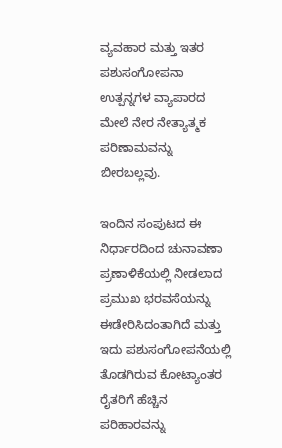ವ್ಯವಹಾರ ಮತ್ತು ಇತರ ಪಶುಸಂಗೋಪನಾ ಉತ್ಪನ್ನಗಳ ವ್ಯಾಪಾರದ ಮೇಲೆ ನೇರ ನೇತ್ಯಾತ್ಮಕ ಪರಿಣಾಮವನ್ನು ಬೀರಬಲ್ಲವು.

ಇಂದಿನ ಸಂಪುಟದ ಈ ನಿರ್ಧಾರದಿಂದ ಚುನಾವಣಾ ಪ್ರಣಾಳಿಕೆಯಲ್ಲಿ ನೀಡಲಾದ ಪ್ರಮುಖ ಭರವಸೆಯನ್ನು ಈಡೇರಿಸಿದಂತಾಗಿದೆ ಮತ್ತು ಇದು ಪಶುಸಂಗೋಪನೆಯಲ್ಲಿ ತೊಡಗಿರುವ ಕೋಟ್ಯಾಂತರ ರೈತರಿಗೆ ಹೆಚ್ಚಿನ ಪರಿಹಾರವನ್ನು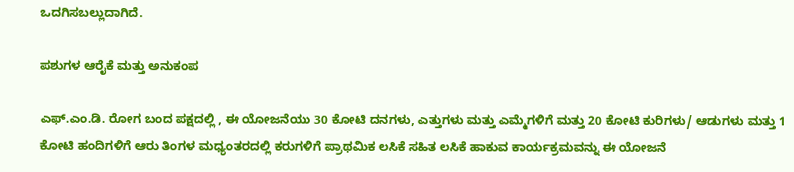ಒದಗಿಸಬಲ್ಲುದಾಗಿದೆ.

ಪಶುಗಳ ಆರೈಕೆ ಮತ್ತು ಅನುಕಂಪ

ಎಫ್.ಎಂ.ಡಿ. ರೋಗ ಬಂದ ಪಕ್ಷದಲ್ಲಿ , ಈ ಯೋಜನೆಯು 30 ಕೋಟಿ ದನಗಳು, ಎತ್ತುಗಳು ಮತ್ತು ಎಮ್ಮೆಗಳಿಗೆ ಮತ್ತು 20 ಕೋಟಿ ಕುರಿಗಳು/ ಆಡುಗಳು ಮತ್ತು 1 ಕೋಟಿ ಹಂದಿಗಳಿಗೆ ಆರು ತಿಂಗಳ ಮಧ್ಯಂತರದಲ್ಲಿ ಕರುಗಳಿಗೆ ಪ್ರಾಥಮಿಕ ಲಸಿಕೆ ಸಹಿತ ಲಸಿಕೆ ಹಾಕುವ ಕಾರ್ಯಕ್ರಮವನ್ನು ಈ ಯೋಜನೆ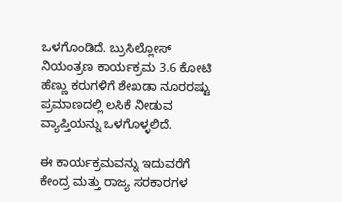ಒಳಗೊಂಡಿದೆ. ಬ್ರುಸಿಲ್ಲೋಸ್ ನಿಯಂತ್ರಣ ಕಾರ್ಯಕ್ರಮ 3.6 ಕೋಟಿ ಹೆಣ್ಣು ಕರುಗಳಿಗೆ ಶೇಖಡಾ ನೂರರಷ್ಟು ಪ್ರಮಾಣದಲ್ಲಿ ಲಸಿಕೆ ನೀಡುವ ವ್ಯಾಪ್ತಿಯನ್ನು ಒಳಗೊಳ್ಳಲಿದೆ.

ಈ ಕಾರ್ಯಕ್ರಮವನ್ನು ಇದುವರೆಗೆ ಕೇಂದ್ರ ಮತ್ತು ರಾಜ್ಯ ಸರಕಾರಗಳ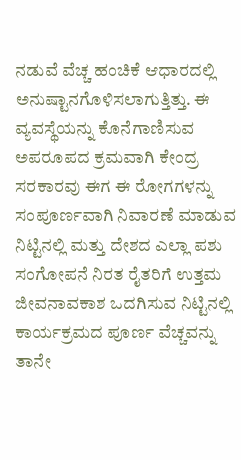ನಡುವೆ ವೆಚ್ಚ ಹಂಚಿಕೆ ಆಧಾರದಲ್ಲಿ ಅನುಷ್ಟಾನಗೊಳಿಸಲಾಗುತ್ತಿತ್ತು. ಈ ವ್ಯವಸ್ಥೆಯನ್ನು ಕೊನೆಗಾಣಿಸುವ ಅಪರೂಪದ ಕ್ರಮವಾಗಿ ಕೇಂದ್ರ ಸರಕಾರವು ಈಗ ಈ ರೋಗಗಳನ್ನು ಸಂಪೂರ್ಣವಾಗಿ ನಿವಾರಣೆ ಮಾಡುವ ನಿಟ್ಟಿನಲ್ಲಿ ಮತ್ತು ದೇಶದ ಎಲ್ಲಾ ಪಶು ಸಂಗೋಪನೆ ನಿರತ ರೈತರಿಗೆ ಉತ್ತಮ ಜೀವನಾವಕಾಶ ಒದಗಿಸುವ ನಿಟ್ಟಿನಲ್ಲಿ ಕಾರ್ಯಕ್ರಮದ ಪೂರ್ಣ ವೆಚ್ಚವನ್ನು ತಾನೇ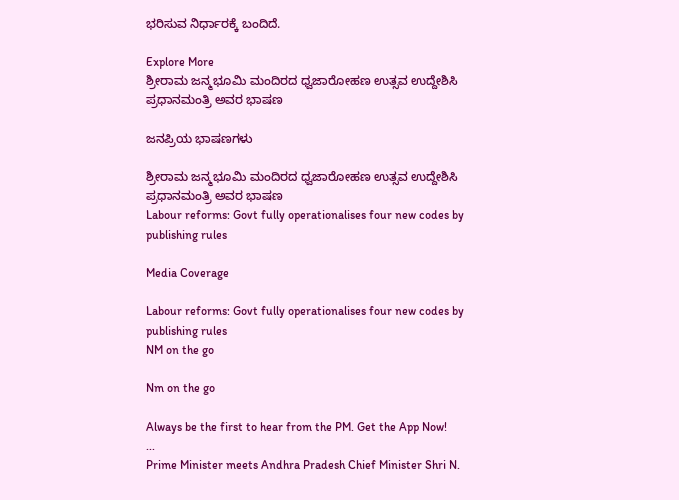ಭರಿಸುವ ನಿರ್ಧಾರಕ್ಕೆ ಬಂದಿದೆ.

Explore More
ಶ್ರೀರಾಮ ಜನ್ಮಭೂಮಿ ಮಂದಿರದ ಧ್ವಜಾರೋಹಣ ಉತ್ಸವ ಉದ್ದೇಶಿಸಿ ಪ್ರಧಾನಮಂತ್ರಿ ಅವರ ಭಾಷಣ

ಜನಪ್ರಿಯ ಭಾಷಣಗಳು

ಶ್ರೀರಾಮ ಜನ್ಮಭೂಮಿ ಮಂದಿರದ ಧ್ವಜಾರೋಹಣ ಉತ್ಸವ ಉದ್ದೇಶಿಸಿ ಪ್ರಧಾನಮಂತ್ರಿ ಅವರ ಭಾಷಣ
Labour reforms: Govt fully operationalises four new codes by publishing rules

Media Coverage

Labour reforms: Govt fully operationalises four new codes by publishing rules
NM on the go

Nm on the go

Always be the first to hear from the PM. Get the App Now!
...
Prime Minister meets Andhra Pradesh Chief Minister Shri N.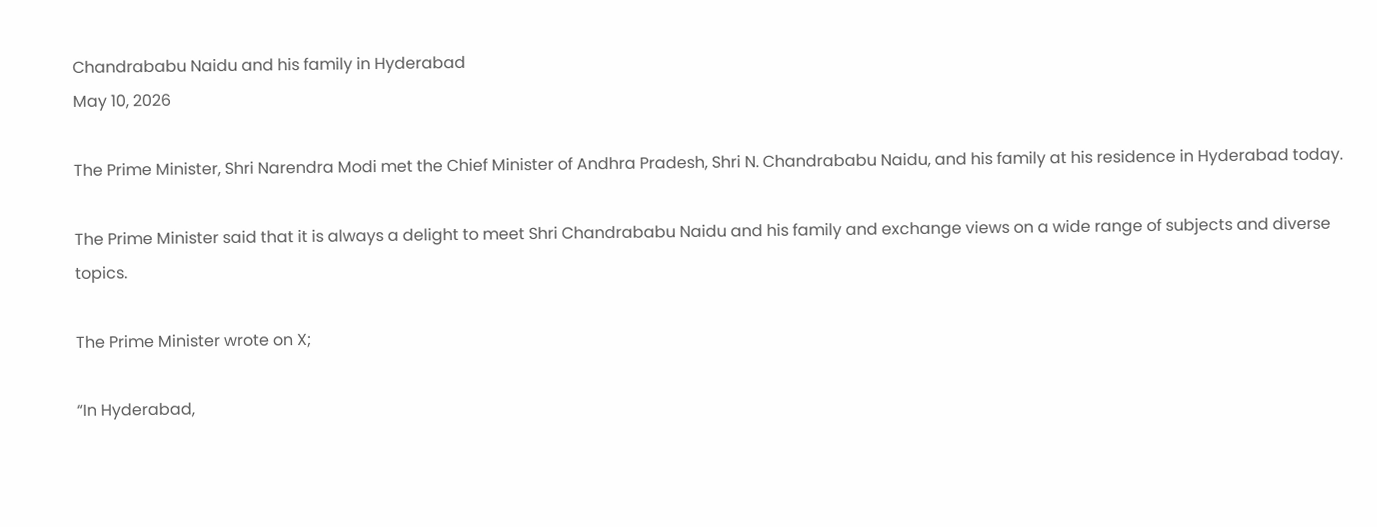Chandrababu Naidu and his family in Hyderabad
May 10, 2026

The Prime Minister, Shri Narendra Modi met the Chief Minister of Andhra Pradesh, Shri N. Chandrababu Naidu, and his family at his residence in Hyderabad today.

The Prime Minister said that it is always a delight to meet Shri Chandrababu Naidu and his family and exchange views on a wide range of subjects and diverse topics.

The Prime Minister wrote on X;

“In Hyderabad,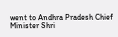went to Andhra Pradesh Chief Minister Shri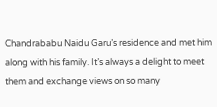Chandrababu Naidu Garu’s residence and met him along with his family. It’s always a delight to meet them and exchange views on so many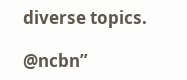diverse topics.

@ncbn”